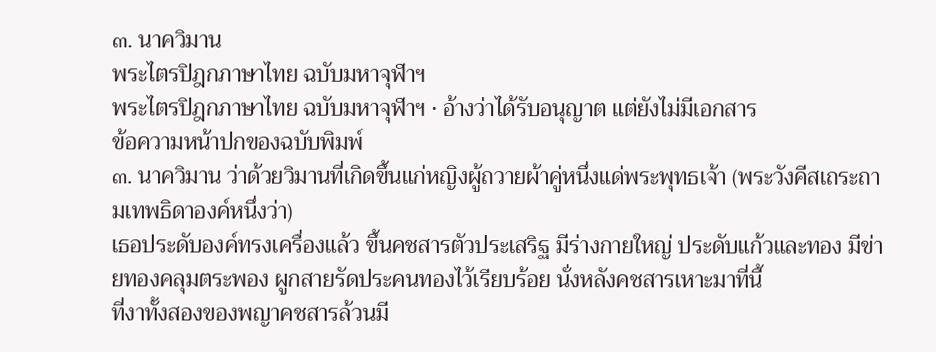๓. นาควิมาน
พระไตรปิฎกภาษาไทย ฉบับมหาจุฬาฯ
พระไตรปิฎกภาษาไทย ฉบับมหาจุฬาฯ · อ้างว่าได้รับอนุญาต แต่ยังไม่มีเอกสาร
ข้อความหน้าปกของฉบับพิมพ์
๓. นาควิมาน ว่าด้วยวิมานที่เกิดขึ้นแก่หญิงผู้ถวายผ้าคู่หนึ่งแด่พระพุทธเจ้า (พระวังคีสเถระถามเทพธิดาองค์หนึ่งว่า)
เธอประดับองค์ทรงเครื่องแล้ว ขึ้นคชสารตัวประเสริฐ มีร่างกายใหญ่ ประดับแก้วและทอง มีข่ายทองคลุมตระพอง ผูกสายรัดประคนทองไว้เรียบร้อย นั่งหลังคชสารเหาะมาที่นี้
ที่งาทั้งสองของพญาคชสารล้วนมี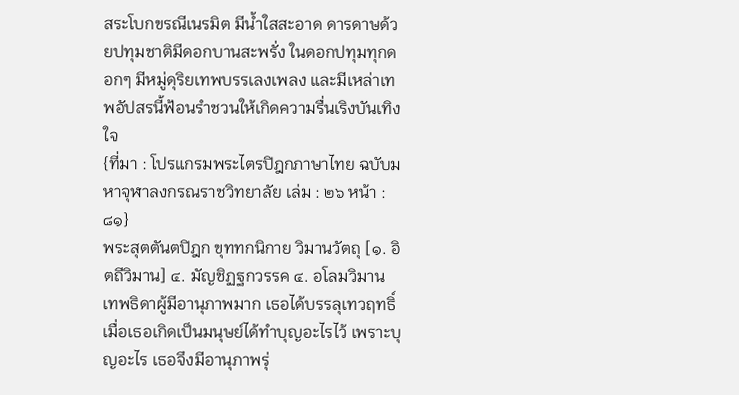สระโบกขรณีเนรมิต มีน้ำใสสะอาด ดารดาษด้วยปทุมชาติมีดอกบานสะพรั่ง ในดอกปทุมทุกดอกๆ มีหมู่ดุริยเทพบรรเลงเพลง และมีเหล่าเทพอัปสรนี้ฟ้อนรำชวนให้เกิดความรื่นเริงบันเทิงใจ
{ที่มา : โปรแกรมพระไตรปิฎกภาษาไทย ฉบับมหาจุฬาลงกรณราชวิทยาลัย เล่ม : ๒๖ หน้า : ๘๑}
พระสุตตันตปิฎก ขุททกนิกาย วิมานวัตถุ [๑. อิตถีวิมาน] ๔. มัญชิฏฐกวรรค ๔. อโลมวิมาน
เทพธิดาผู้มีอานุภาพมาก เธอได้บรรลุเทวฤทธิ์ เมื่อเธอเกิดเป็นมนุษย์ได้ทำบุญอะไรไว้ เพราะบุญอะไร เธอจึงมีอานุภาพรุ่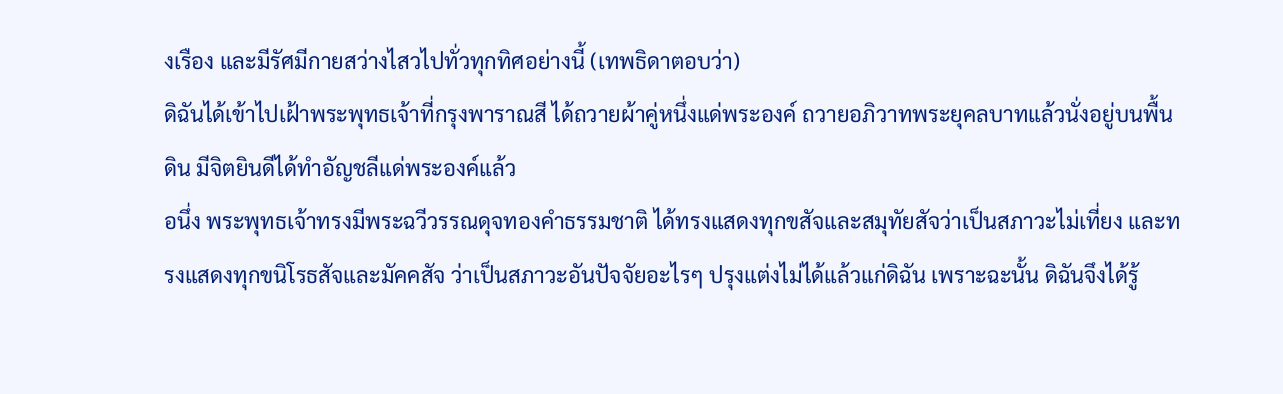งเรือง และมีรัศมีกายสว่างไสวไปทั่วทุกทิศอย่างนี้ (เทพธิดาตอบว่า)
ดิฉันได้เข้าไปเฝ้าพระพุทธเจ้าที่กรุงพาราณสี ได้ถวายผ้าคู่หนึ่งแด่พระองค์ ถวายอภิวาทพระยุคลบาทแล้วนั่งอยู่บนพื้นดิน มีจิตยินดีได้ทำอัญชลีแด่พระองค์แล้ว
อนึ่ง พระพุทธเจ้าทรงมีพระฉวีวรรณดุจทองคำธรรมชาติ ได้ทรงแสดงทุกขสัจและสมุทัยสัจว่าเป็นสภาวะไม่เที่ยง และทรงแสดงทุกขนิโรธสัจและมัคคสัจ ว่าเป็นสภาวะอันปัจจัยอะไรๆ ปรุงแต่งไม่ได้แล้วแก่ดิฉัน เพราะฉะนั้น ดิฉันจึงได้รู้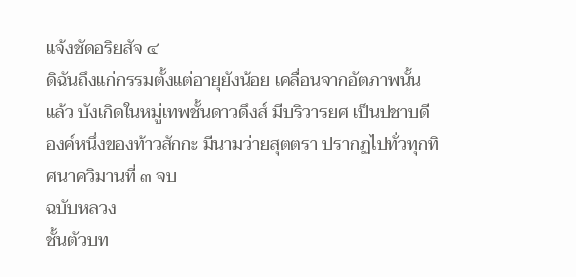แจ้งชัดอริยสัจ ๔
ดิฉันถึงแก่กรรมตั้งแต่อายุยังน้อย เคลื่อนจากอัตภาพนั้นแล้ว บังเกิดในหมู่เทพชั้นดาวดึงส์ มีบริวารยศ เป็นปชาบดีองค์หนึ่งของท้าวสักกะ มีนามว่ายสุตตรา ปรากฏไปทั่วทุกทิศนาควิมานที่ ๓ จบ
ฉบับหลวง
ชั้นตัวบท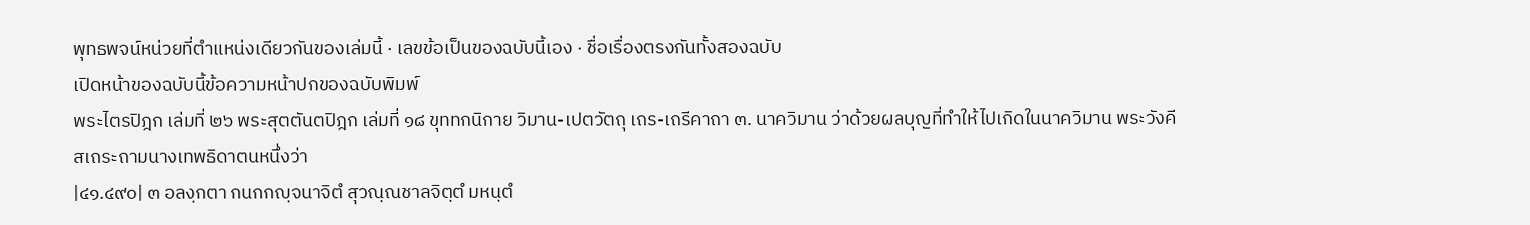พุทธพจน์หน่วยที่ตำแหน่งเดียวกันของเล่มนี้ · เลขข้อเป็นของฉบับนี้เอง · ชื่อเรื่องตรงกันทั้งสองฉบับ
เปิดหน้าของฉบับนี้ข้อความหน้าปกของฉบับพิมพ์
พระไตรปิฎก เล่มที่ ๒๖ พระสุตตันตปิฎก เล่มที่ ๑๘ ขุททกนิกาย วิมาน-เปตวัตถุ เถร-เถรีคาถา ๓. นาควิมาน ว่าด้วยผลบุญที่ทำให้ไปเกิดในนาควิมาน พระวังคีสเถระถามนางเทพธิดาตนหนึ่งว่า
|๔๑.๔๙๐| ๓ อลงฺกตา กนกกญฺจนาจิตํ สุวณฺณชาลจิตฺตํ มหนฺตํ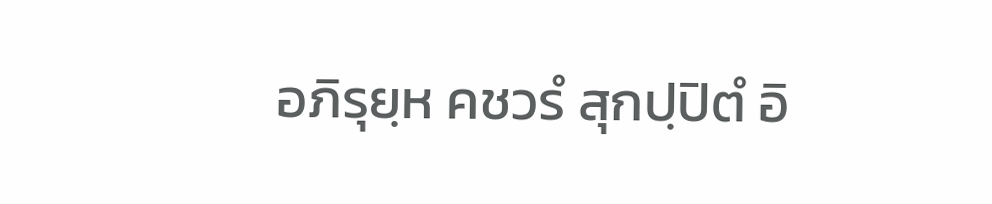อภิรุยฺห คชวรํ สุกปฺปิตํ อิ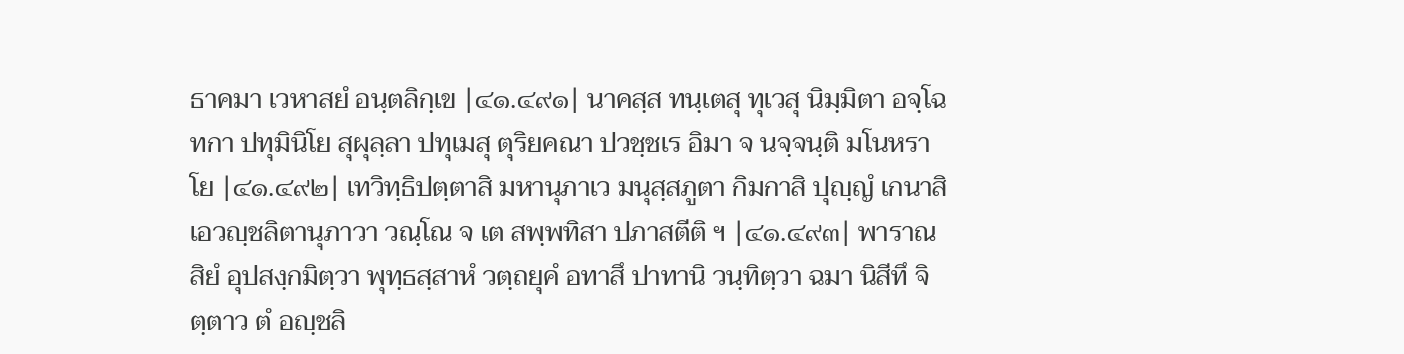ธาคมา เวหาสยํ อนฺตลิกฺเข |๔๑.๔๙๑| นาคสฺส ทนฺเตสุ ทุเวสุ นิมฺมิตา อจฺโฉทกา ปทุมินิโย สุผุลฺลา ปทุเมสุ ตุริยคณา ปวชฺชเร อิมา จ นจฺจนฺติ มโนหราโย |๔๑.๔๙๒| เทวิทฺธิปตฺตาสิ มหานุภาเว มนุสฺสภูตา กิมกาสิ ปุญฺญํ เกนาสิ เอวญฺชลิตานุภาวา วณฺโณ จ เต สพฺพทิสา ปภาสตีติ ฯ |๔๑.๔๙๓| พาราณสิยํ อุปสงฺกมิตฺวา พุทฺธสฺสาหํ วตฺถยุคํ อทาสึ ปาทานิ วนฺทิตฺวา ฉมา นิสีทึ จิตฺตาว ตํ อญฺชลิ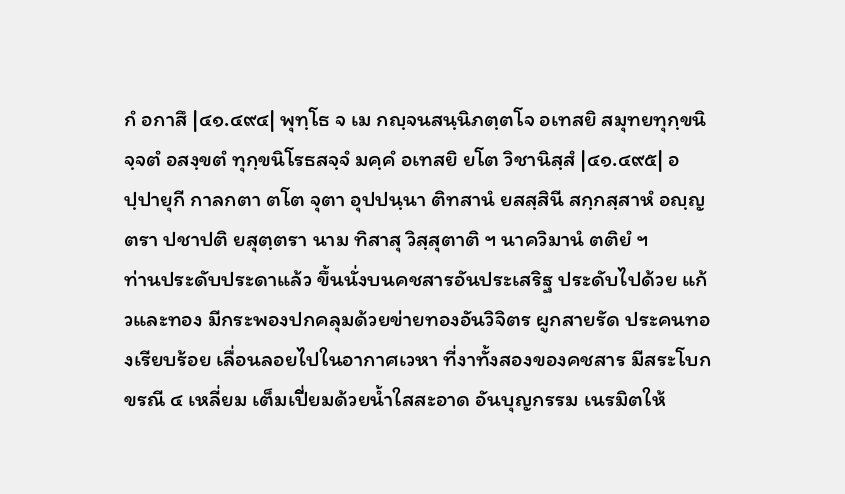กํ อกาสึ |๔๑.๔๙๔| พุทฺโธ จ เม กญฺจนสนฺนิภตฺตโจ อเทสยิ สมุทยทุกฺขนิจฺจตํ อสงฺขตํ ทุกฺขนิโรธสจฺจํ มคฺคํ อเทสยิ ยโต วิชานิสฺสํ |๔๑.๔๙๕| อปฺปายุกี กาลกตา ตโต จุตา อุปปนฺนา ติทสานํ ยสสฺสินี สกฺกสฺสาหํ อญฺญตรา ปชาปติ ยสุตฺตรา นาม ทิสาสุ วิสฺสุตาติ ฯ นาควิมานํ ตติยํ ฯ
ท่านประดับประดาแล้ว ขึ้นนั่งบนคชสารอันประเสริฐ ประดับไปด้วย แก้วและทอง มีกระพองปกคลุมด้วยข่ายทองอันวิจิตร ผูกสายรัด ประคนทองเรียบร้อย เลื่อนลอยไปในอากาศเวหา ที่งาทั้งสองของคชสาร มีสระโบกขรณี ๔ เหลี่ยม เต็มเปี่ยมด้วยน้ำใสสะอาด อันบุญกรรม เนรมิตให้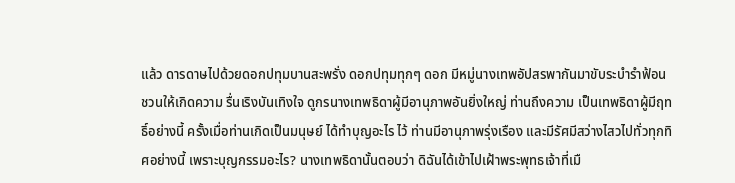แล้ว ดารดาษไปด้วยดอกปทุมบานสะพรั่ง ดอกปทุมทุกๆ ดอก มีหมู่นางเทพอัปสรพากันมาขับระบำรำฟ้อน ชวนให้เกิดความ รื่นเริงบันเทิงใจ ดูกรนางเทพธิดาผู้มีอานุภาพอันยิ่งใหญ่ ท่านถึงความ เป็นเทพธิดาผู้มีฤทธิ์อย่างนี้ ครั้งเมื่อท่านเกิดเป็นมนุษย์ ได้ทำบุญอะไร ไว้ ท่านมีอานุภาพรุ่งเรือง และมีรัศมีสว่างไสวไปทั่วทุกทิศอย่างนี้ เพราะบุญกรรมอะไร? นางเทพธิดานั้นตอบว่า ดิฉันได้เข้าไปเฝ้าพระพุทธเจ้าที่เมื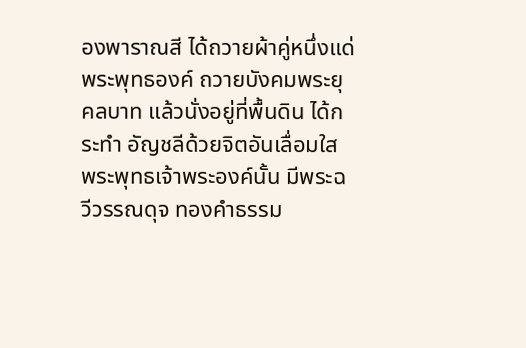องพาราณสี ได้ถวายผ้าคู่หนึ่งแด่ พระพุทธองค์ ถวายบังคมพระยุคลบาท แล้วนั่งอยู่ที่พื้นดิน ได้กระทำ อัญชลีด้วยจิตอันเลื่อมใส พระพุทธเจ้าพระองค์นั้น มีพระฉวีวรรณดุจ ทองคำธรรม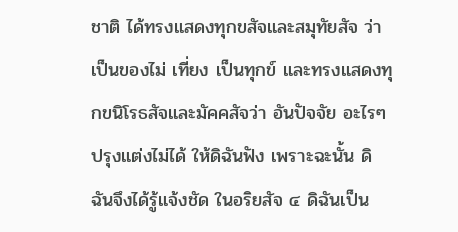ชาติ ได้ทรงแสดงทุกขสัจและสมุทัยสัจ ว่าเป็นของไม่ เที่ยง เป็นทุกข์ และทรงแสดงทุกขนิโรธสัจและมัคคสัจว่า อันปัจจัย อะไรๆ ปรุงแต่งไม่ได้ ให้ดิฉันฟัง เพราะฉะนั้น ดิฉันจึงได้รู้แจ้งชัด ในอริยสัจ ๔ ดิฉันเป็น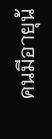คนมีอายุน้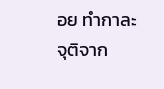อย ทำกาละจุติจาก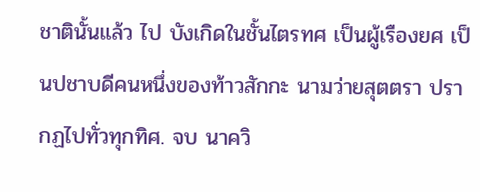ชาตินั้นแล้ว ไป บังเกิดในชั้นไตรทศ เป็นผู้เรืองยศ เป็นปชาบดีคนหนึ่งของท้าวสักกะ นามว่ายสุตตรา ปรากฏไปทั่วทุกทิศ. จบ นาควิ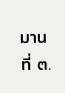มานที่ ๓.